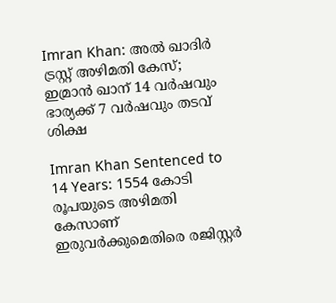Imran Khan: അല്‍ ഖാദിര്‍ ട്രസ്റ്റ് അഴിമതി കേസ്; ഇമ്രാന്‍ ഖാന് 14 വര്‍ഷവും ഭാര്യക്ക് 7 വര്‍ഷവും തടവ് ശിക്ഷ

Imran Khan Sentenced to 14 Years: 1554 കോടി രൂപയുടെ അഴിമതി കേസാണ് ഇരുവര്‍ക്കുമെതിരെ രജിസ്റ്റര്‍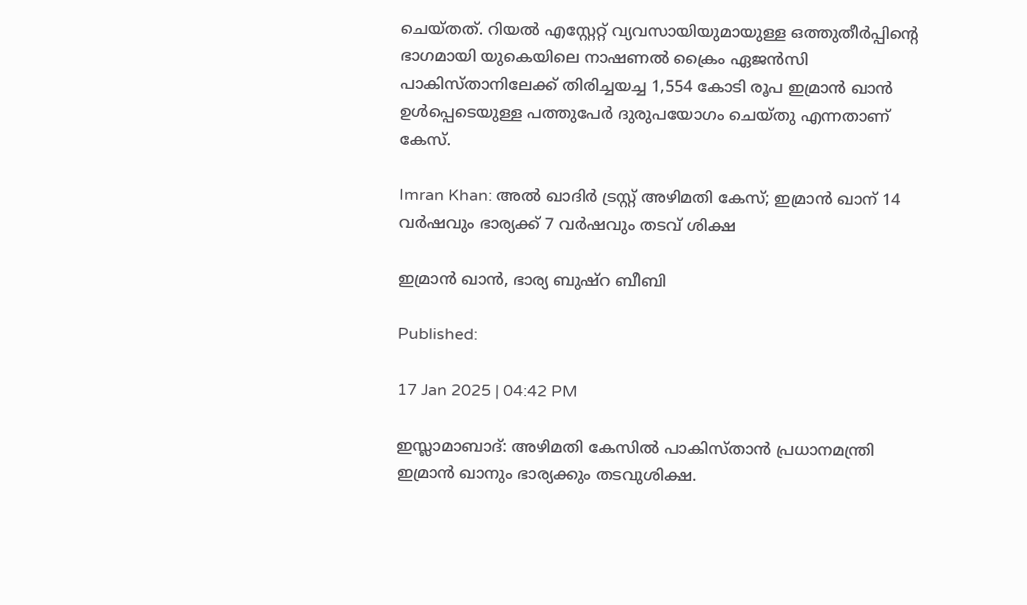ചെയ്തത്. റിയല്‍ എസ്റ്റേറ്റ് വ്യവസായിയുമായുള്ള ഒത്തുതീര്‍പ്പിന്റെ ഭാഗമായി യുകെയിലെ നാഷണല്‍ ക്രൈം ഏജന്‍സി പാകിസ്താനിലേക്ക് തിരിച്ചയച്ച 1,554 കോടി രൂപ ഇമ്രാന്‍ ഖാന്‍ ഉള്‍പ്പെടെയുള്ള പത്തുപേര്‍ ദുരുപയോഗം ചെയ്തു എന്നതാണ് കേസ്.

Imran Khan: അല്‍ ഖാദിര്‍ ട്രസ്റ്റ് അഴിമതി കേസ്; ഇമ്രാന്‍ ഖാന് 14 വര്‍ഷവും ഭാര്യക്ക് 7 വര്‍ഷവും തടവ് ശിക്ഷ

ഇമ്രാന്‍ ഖാന്‍, ഭാര്യ ബുഷ്‌റ ബീബി

Published:

17 Jan 2025 | 04:42 PM

ഇസ്ലാമാബാദ്: അഴിമതി കേസില്‍ പാകിസ്താന്‍ പ്രധാനമന്ത്രി ഇമ്രാന്‍ ഖാനും ഭാര്യക്കും തടവുശിക്ഷ.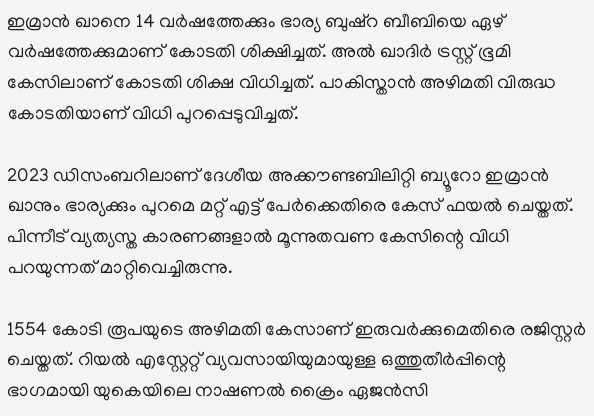ഇമ്രാന്‍ ഖാനെ 14 വര്‍ഷത്തേക്കും ഭാര്യ ബുഷ്‌റ ബീബിയെ ഏഴ് വര്‍ഷത്തേക്കുമാണ് കോടതി ശിക്ഷിച്ചത്. അല്‍ ഖാദിര്‍ ട്രസ്റ്റ് ഭൂമി കേസിലാണ് കോടതി ശിക്ഷ വിധിച്ചത്. പാകിസ്താന്‍ അഴിമതി വിരുദ്ധ കോടതിയാണ് വിധി പുറപ്പെടുവിച്ചത്.

2023 ഡിസംബറിലാണ് ദേശീയ അക്കൗണ്ടബിലിറ്റി ബ്യൂറോ ഇമ്രാന്‍ ഖാനും ഭാര്യക്കും പുറമെ മറ്റ് എട്ട് പേര്‍ക്കെതിരെ കേസ് ഫയല്‍ ചെയ്തത്. പിന്നീട് വ്യത്യസ്ത കാരണങ്ങളാല്‍ മൂന്നുതവണ കേസിന്റെ വിധി പറയുന്നത് മാറ്റിവെച്ചിരുന്നു.

1554 കോടി രൂപയുടെ അഴിമതി കേസാണ് ഇരുവര്‍ക്കുമെതിരെ രജിസ്റ്റര്‍ ചെയ്തത്. റിയല്‍ എസ്റ്റേറ്റ് വ്യവസായിയുമായുള്ള ഒത്തുതീര്‍പ്പിന്റെ ഭാഗമായി യുകെയിലെ നാഷണല്‍ ക്രൈം ഏജന്‍സി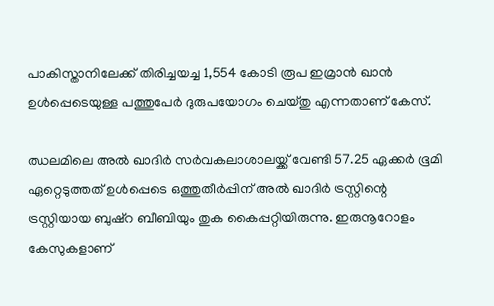പാകിസ്താനിലേക്ക് തിരിച്ചയച്ച 1,554 കോടി രൂപ ഇമ്രാന്‍ ഖാന്‍ ഉള്‍പ്പെടെയുള്ള പത്തുപേര്‍ ദുരുപയോഗം ചെയ്തു എന്നതാണ് കേസ്.

ഝലമിലെ അല്‍ ഖാദിര്‍ സര്‍വകലാശാലയ്ക്ക് വേണ്ടി 57.25 ഏക്കര്‍ ഭൂമി ഏറ്റെടുത്തത് ഉള്‍പ്പെടെ ഒത്തുതീര്‍പ്പിന് അല്‍ ഖാദിര്‍ ട്രസ്റ്റിന്റെ ട്രസ്റ്റിയായ ബുഷ്‌റ ബീബിയും തുക കൈപ്പറ്റിയിരുന്നു. ഇരുനൂറോളം കേസുകളാണ്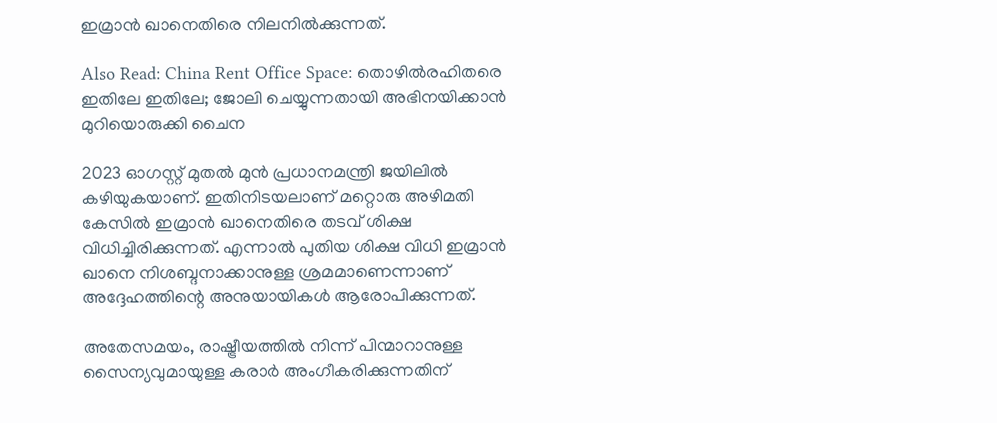ഇമ്രാന്‍ ഖാനെതിരെ നിലനില്‍ക്കുന്നത്.

Also Read: China Rent Office Space: തൊഴില്‍രഹിതരെ ഇതിലേ ഇതിലേ; ജോലി ചെയ്യുന്നതായി അഭിനയിക്കാന്‍ മുറിയൊരുക്കി ചൈന

2023 ഓഗസ്റ്റ് മുതല്‍ മുന്‍ പ്രധാനമന്ത്രി ജയിലില്‍ കഴിയുകയാണ്. ഇതിനിടയലാണ് മറ്റൊരു അഴിമതി കേസില്‍ ഇമ്രാന്‍ ഖാനെതിരെ തടവ് ശിക്ഷ വിധിച്ചിരിക്കുന്നത്. എന്നാല്‍ പുതിയ ശിക്ഷ വിധി ഇമ്രാന്‍ ഖാനെ നിശബ്ദനാക്കാനുള്ള ശ്രമമാണെന്നാണ് അദ്ദേഹത്തിന്റെ അനുയായികള്‍ ആരോപിക്കുന്നത്.

അതേസമയം, രാഷ്ട്രീയത്തില്‍ നിന്ന് പിന്മാറാനുള്ള സൈന്യവുമായുള്ള കരാര്‍ അംഗീകരിക്കുന്നതിന്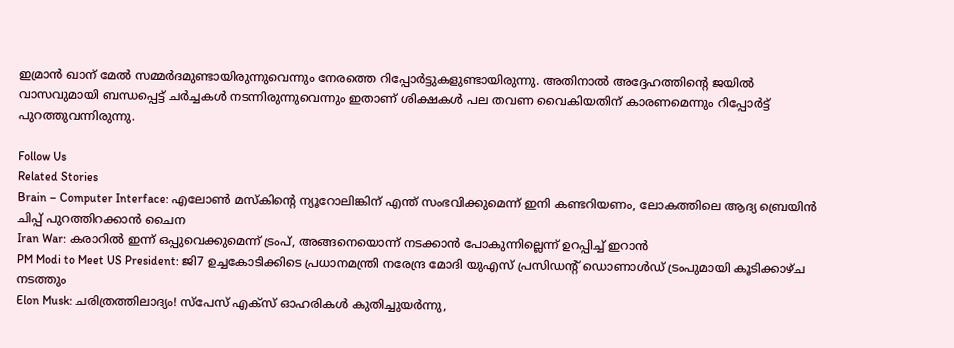ഇമ്രാന്‍ ഖാന് മേല്‍ സമ്മര്‍ദമുണ്ടായിരുന്നുവെന്നും നേരത്തെ റിപ്പോര്‍ട്ടുകളുണ്ടായിരുന്നു. അതിനാല്‍ അദ്ദേഹത്തിന്റെ ജയില്‍ വാസവുമായി ബന്ധപ്പെട്ട് ചര്‍ച്ചകള്‍ നടന്നിരുന്നുവെന്നും ഇതാണ് ശിക്ഷകള്‍ പല തവണ വൈകിയതിന് കാരണമെന്നും റിപ്പോര്‍ട്ട് പുറത്തുവന്നിരുന്നു.

Follow Us
Related Stories
Brain – Computer Interface: എലോൺ മസ്കിൻ്റെ ന്യൂറോലിങ്കിന് എന്ത് സംഭവിക്കുമെന്ന് ഇനി കണ്ടറിയണം, ലോകത്തിലെ ആദ്യ ബ്രെയിൻ ചിപ്പ് പുറത്തിറക്കാൻ ചൈന
Iran War: കരാറില്‍ ഇന്ന് ഒപ്പുവെക്കുമെന്ന് ട്രംപ്, അങ്ങനെയൊന്ന് നടക്കാന്‍ പോകുന്നില്ലെന്ന് ഉറപ്പിച്ച് ഇറാന്‍
PM Modi to Meet US President: ജി7 ഉച്ചകോടിക്കിടെ പ്രധാനമന്ത്രി നരേന്ദ്ര മോദി യുഎസ് പ്രസിഡന്റ് ഡൊണാൾഡ് ട്രംപുമായി കൂടിക്കാഴ്ച നടത്തും
Elon Musk: ചരിത്രത്തിലാദ്യം! സ്‌പേസ് എക്‌സ് ഓഹരികൾ കുതിച്ചുയർന്നു,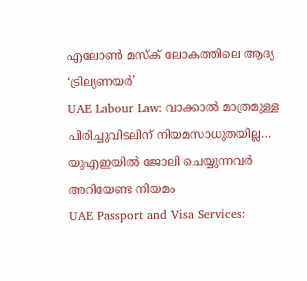എലോൺ മസ്‌ക് ലോകത്തിലെ ആദ്യ ‘ട്രില്യണയർ’
UAE Labour Law: വാക്കാൽ മാത്രമുള്ള പിരിച്ചുവിടലിന് നിയമസാധുതയില്ല… യുഎഇയിൽ ജോലി ചെയ്യുന്നവർ അറിയേണ്ട നിയമം
UAE Passport and Visa Services: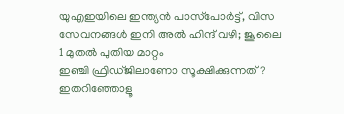യുഎഇയിലെ ഇന്ത്യൻ പാസ്‌പോർട്ട്, വിസ സേവനങ്ങൾ ഇനി അൽ ഹിന്ദ് വഴി; ജൂലൈ 1 മുതൽ പുതിയ മാറ്റം
ഇഞ്ചി ഫ്രിഡ്ജിലാണോ സൂക്ഷിക്കുന്നത്? ഇതറിഞ്ഞോളൂ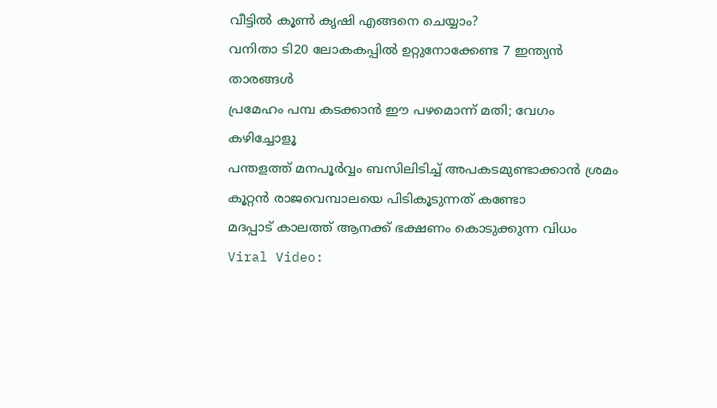വീട്ടിൽ കൂൺ കൃഷി എങ്ങനെ ചെയ്യാം?
വനിതാ ടി20 ലോകകപ്പില്‍ ഉറ്റുനോക്കേണ്ട 7 ഇന്ത്യന്‍ താരങ്ങള്‍
പ്രമേഹം പമ്പ കടക്കാന്‍ ഈ പഴമൊന്ന് മതി; വേഗം കഴിച്ചോളൂ
പന്തളത്ത് മനപൂർവ്വം ബസിലിടിച്ച് അപകടമുണ്ടാക്കാൻ ശ്രമം
കൂറ്റൻ രാജവെമ്പാലയെ പിടികൂടുന്നത് കണ്ടോ
മദപ്പാട് കാലത്ത് ആനക്ക് ഭക്ഷണം കൊടുക്കുന്ന വിധം
Viral Video: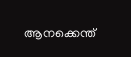ആനക്കെന്ത്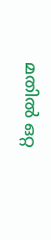മതിൽ ഒറ്റ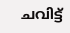ചവിട്ട്